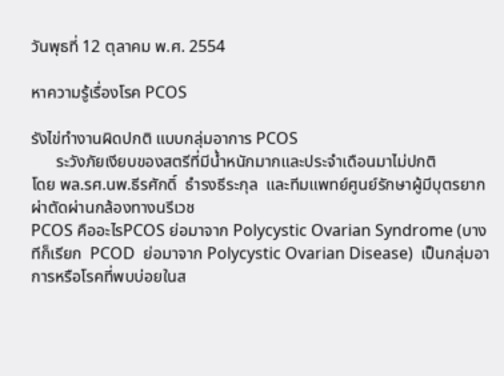วันพุธที่ 12 ตุลาคม พ.ศ. 2554

หาความรู้เรื่องโรค PCOS

รังไข่ทำงานผิดปกติ แบบกลุ่มอาการ PCOS
      ระวังภัยเงียบของสตรีที่มีน้ำหนักมากและประจำเดือนมาไม่ปกติ
โดย พล.รศ.นพ.ธีรศักดิ์  ธำรงธีระกุล  และทีมแพทย์ศูนย์รักษาผู้มีบุตรยาก ผ่าตัดผ่านกล้องทางนรีเวช
PCOS คืออะไรPCOS ย่อมาจาก Polycystic Ovarian Syndrome (บางทีก็เรียก  PCOD  ย่อมาจาก Polycystic Ovarian Disease)  เป็นกลุ่มอาการหรือโรคที่พบบ่อยในส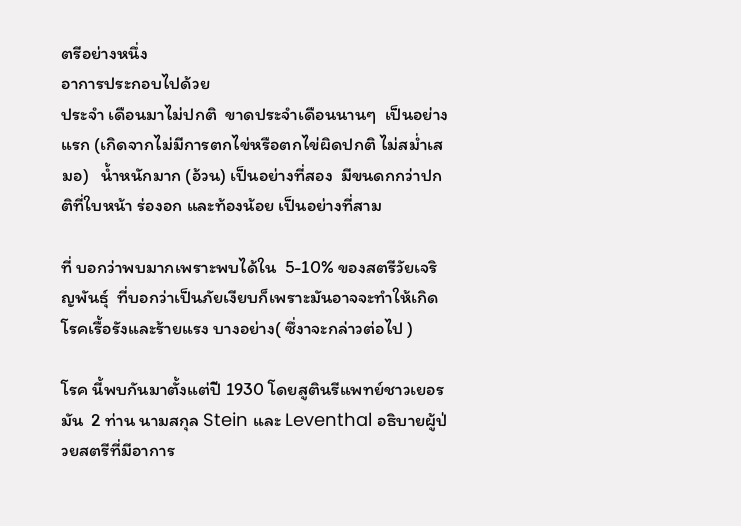ตรีอย่างหนึ่ง
อาการประกอบไปด้วย
ประจำ เดือนมาไม่ปกติ  ขาดประจำเดือนนานๆ  เป็นอย่างแรก (เกิดจากไม่มีการตกไข่หรือตกไข่ผิดปกติ ไม่สม่ำเสมอ)   น้ำหนักมาก (อ้วน) เป็นอย่างที่สอง  มีขนดกกว่าปกติที่ใบหน้า ร่องอก และท้องน้อย เป็นอย่างที่สาม

ที่ บอกว่าพบมากเพราะพบได้ใน  5-10% ของสตรีวัยเจริญพันธุ์  ที่บอกว่าเป็นภัยเงียบก็เพราะมันอาจจะทำให้เกิดโรคเรื้อรังและร้ายแรง บางอย่าง( ซึ่งาจะกล่าวต่อไป )

โรค นี้พบกันมาตั้งแต่ปี 1930 โดยสูตินรีแพทย์ชาวเยอรมัน  2 ท่าน นามสกุล Stein และ Leventhal อธิบายผู้ป่วยสตรีที่มีอาการ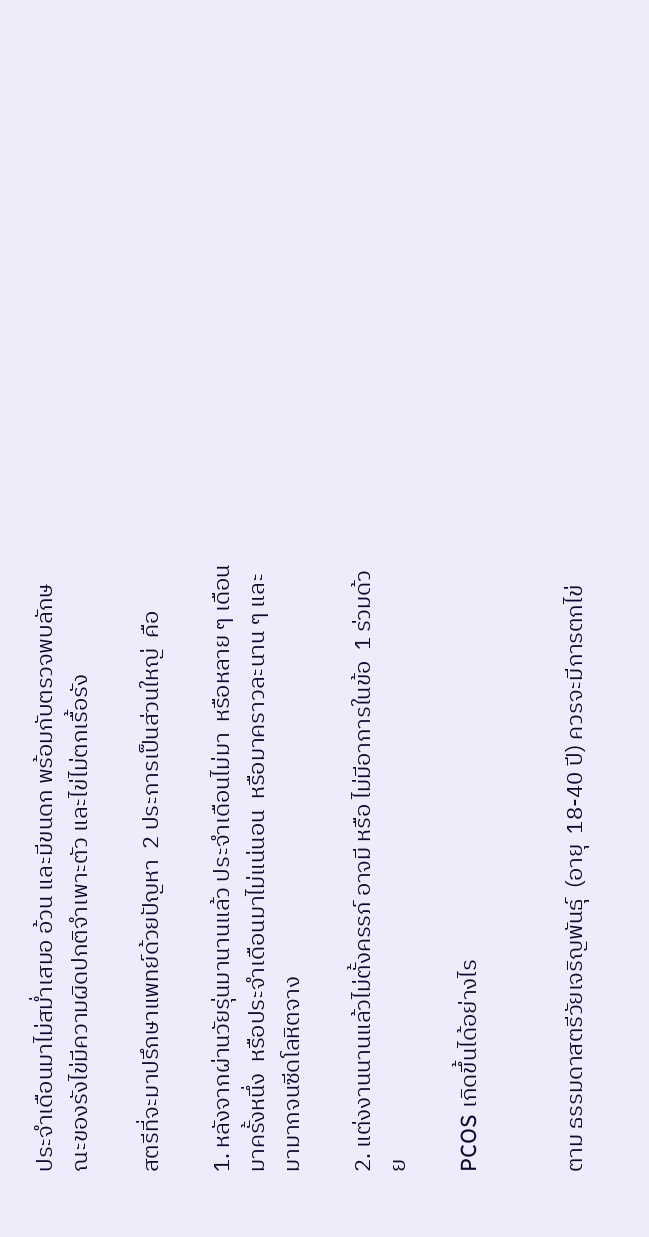ประจำเดือนมาไม่สม่ำเสมอ อ้วน และมีขนดก พร้อมกับตรวจพบลักษณะของรังไข่มีความผิดปกติจำเพาะตัว และไข่ไม่ตกเรื้อรัง

สตรีที่จะมาปรึกษาแพทย์ด้วยปัญหา  2 ประการเป็นส่วนใหญ่  คือ

1. หลังจากผ่านวัยรุ่นมานานแล้ว ประจำเดือนไม่มา  หรือหลาย ๆ เดือนมาครั้งหนึ่ง  หรือประจำเดือนมาไม่แน่นอน  หรือมาคราวละนาน ๆ และมามากจนซีดโลหิตจาง

2. แต่งงานนานแล้วไม่ตั้งครรภ์ อาจมี หรือ ไม่มีอาการในข้อ  1 ร่วมด้วย

PCOS เกิดขึ้นได้อย่างไร


ตาม ธรรมดาสตรีวัยเจริญพันธุ์  (อายุ  18-40 ปี) ควรจะมีการตกไข่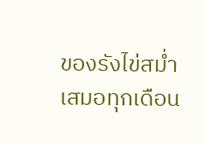ของรังไข่สม่ำเสมอทุกเดือน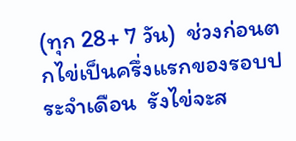(ทุก 28+ 7 วัน)  ช่วงก่อนตกไข่เป็นครึ่งแรกของรอบประจำเดือน  รังไข่จะส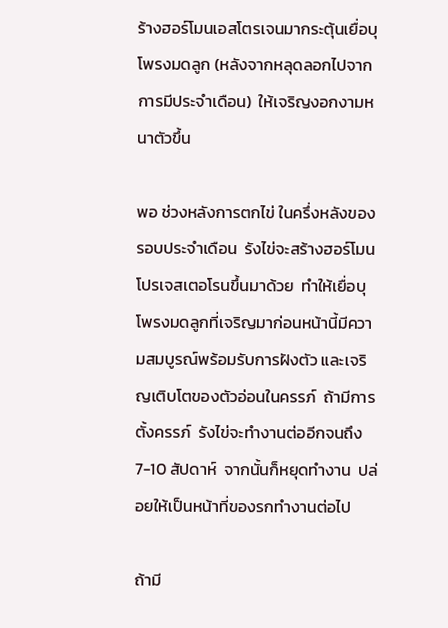ร้างฮอร์โมนเอสโตรเจนมากระตุ้นเยื่อบุโพรงมดลูก (หลังจากหลุดลอกไปจากการมีประจำเดือน)  ให้เจริญงอกงามหนาตัวขึ้น

พอ ช่วงหลังการตกไข่ ในครึ่งหลังของรอบประจำเดือน  รังไข่จะสร้างฮอร์โมนโปรเจสเตอโรนขึ้นมาด้วย  ทำให้เยื่อบุโพรงมดลูกที่เจริญมาก่อนหน้านี้มีความสมบูรณ์พร้อมรับการฝังตัว และเจริญเติบโตของตัวอ่อนในครรภ์  ถ้ามีการตั้งครรภ์  รังไข่จะทำงานต่ออีกจนถึง  7-10 สัปดาห์  จากนั้นก็หยุดทำงาน  ปล่อยให้เป็นหน้าที่ของรกทำงานต่อไป

ถ้ามี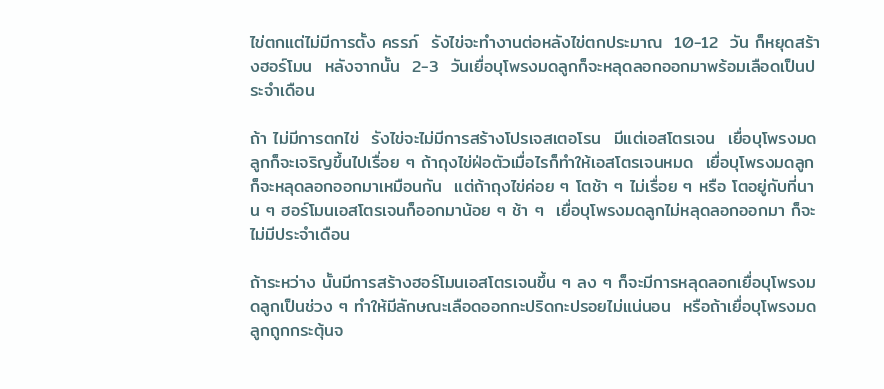ไข่ตกแต่ไม่มีการตั้ง ครรภ์  รังไข่จะทำงานต่อหลังไข่ตกประมาณ  10-12  วัน ก็หยุดสร้างฮอร์โมน  หลังจากนั้น  2-3  วันเยื่อบุโพรงมดลูกก็จะหลุดลอกออกมาพร้อมเลือดเป็นประจำเดือน

ถ้า ไม่มีการตกไข่  รังไข่จะไม่มีการสร้างโปรเจสเตอโรน  มีแต่เอสโตรเจน  เยื่อบุโพรงมดลูกก็จะเจริญขึ้นไปเรื่อย ๆ ถ้าถุงไข่ฝ่อตัวเมื่อไรก็ทำให้เอสโตรเจนหมด  เยื่อบุโพรงมดลูกก็จะหลุดลอกออกมาเหมือนกัน  แต่ถ้าถุงไข่ค่อย ๆ โตช้า ๆ ไม่เรื่อย ๆ หรือ โตอยู่กับที่นาน ๆ ฮอร์โมนเอสโตรเจนก็ออกมาน้อย ๆ ช้า ๆ  เยื่อบุโพรงมดลูกไม่หลุดลอกออกมา ก็จะไม่มีประจำเดือน

ถ้าระหว่าง นั้นมีการสร้างฮอร์โมนเอสโตรเจนขึ้น ๆ ลง ๆ ก็จะมีการหลุดลอกเยื่อบุโพรงมดลูกเป็นช่วง ๆ ทำให้มีลักษณะเลือดออกกะปริดกะปรอยไม่แน่นอน  หรือถ้าเยื่อบุโพรงมดลูกถูกกระตุ้นจ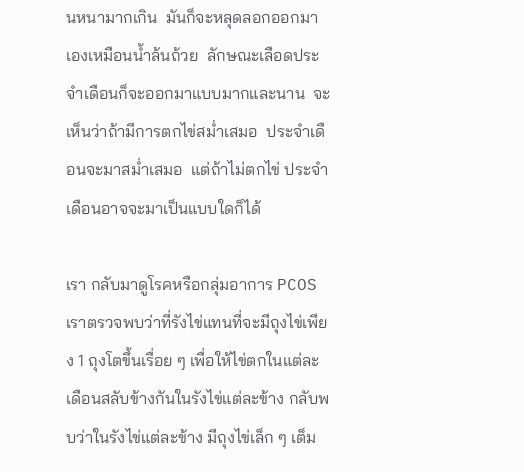นหนามากเกิน  มันก็จะหลุดลอกออกมาเองเหมือนน้ำล้นถ้วย  ลักษณะเลือดประจำเดือนก็จะออกมาแบบมากและนาน  จะเห็นว่าถ้ามีการตกไข่สม่ำเสมอ  ประจำเดือนจะมาสม่ำเสมอ  แต่ถ้าไม่ตกไข่ ประจำเดือนอาจจะมาเป็นแบบใดก็ได้

เรา กลับมาดูโรคหรือกลุ่มอาการ PCOS เราตรวจพบว่าที่รังไข่แทนที่จะมีถุงไข่เพียง 1 ถุงโตขึ้นเรื่อย ๆ เพื่อให้ไข่ตกในแต่ละเดือนสลับข้างกันในรังไข่แต่ละข้าง กลับพบว่าในรังไข่แต่ละข้าง มีถุงไข่เล็ก ๆ เต็ม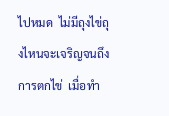ไปหมด  ไม่มีถุงไข่ถุงไหนจะเจริญจนถึงการตกไข่  เมื่อทำ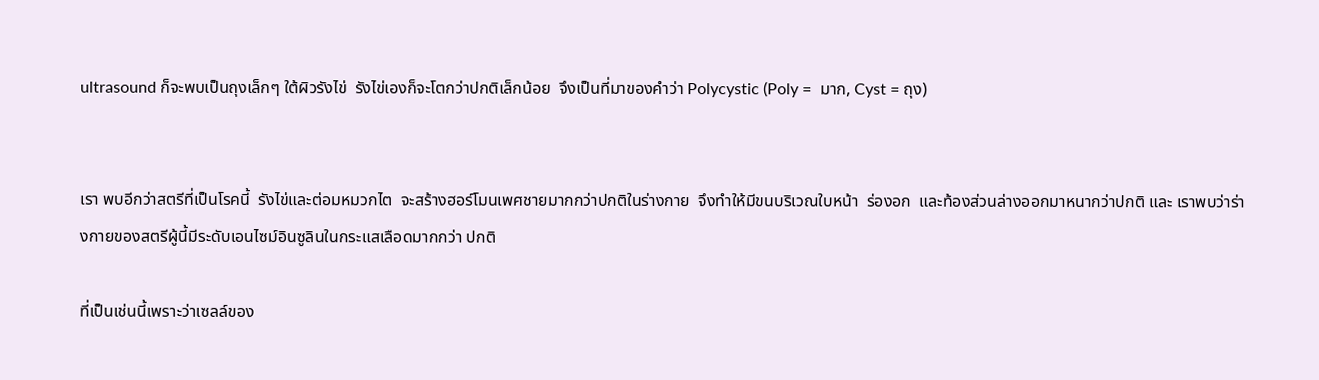ultrasound ก็จะพบเป็นถุงเล็กๆ ใต้ผิวรังไข่  รังไข่เองก็จะโตกว่าปกติเล็กน้อย  จึงเป็นที่มาของคำว่า Polycystic (Poly =  มาก, Cyst = ถุง)


เรา พบอีกว่าสตรีที่เป็นโรคนี้  รังไข่และต่อมหมวกไต  จะสร้างฮอร์โมนเพศชายมากกว่าปกติในร่างกาย  จึงทำให้มีขนบริเวณใบหน้า  ร่องอก  และท้องส่วนล่างออกมาหนากว่าปกติ และ เราพบว่าร่างกายของสตรีผู้นี้มีระดับเอนไซม์อินซูลินในกระแสเลือดมากกว่า ปกติ

ที่เป็นเช่นนี้เพราะว่าเซลล์ของ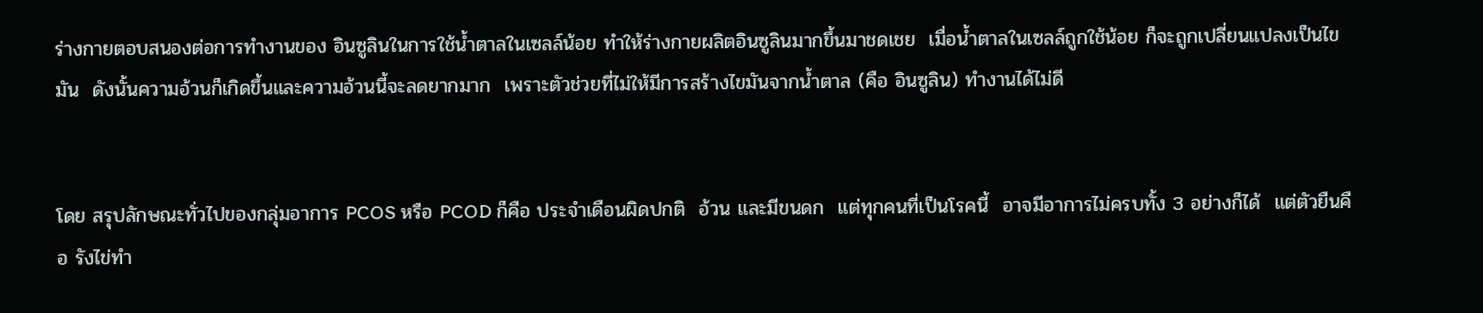ร่างกายตอบสนองต่อการทำงานของ อินซูลินในการใช้น้ำตาลในเซลล์น้อย ทำให้ร่างกายผลิตอินซูลินมากขึ้นมาชดเชย  เมื่อน้ำตาลในเซลล์ถูกใช้น้อย ก็จะถูกเปลี่ยนแปลงเป็นไขมัน  ดังนั้นความอ้วนก็เกิดขึ้นและความอ้วนนี้จะลดยากมาก  เพราะตัวช่วยที่ไม่ให้มีการสร้างไขมันจากน้ำตาล (คือ อินซูลิน) ทำงานได้ไม่ดี


โดย สรุปลักษณะทั่วไปของกลุ่มอาการ PCOS หรือ PCOD ก็คือ ประจำเดือนผิดปกติ  อ้วน และมีขนดก  แต่ทุกคนที่เป็นโรคนี้  อาจมีอาการไม่ครบทั้ง 3 อย่างก็ได้  แต่ตัวยืนคือ รังไข่ทำ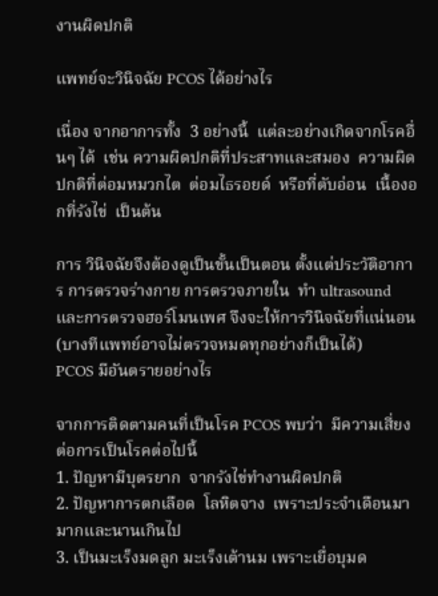งานผิดปกติ

แพทย์จะวินิจฉัย PCOS ได้อย่างไร

เนื่อง จากอาการทั้ง  3 อย่างนี้  แต่ละอย่างเกิดจากโรคอื่นๆ ได้  เช่น ความผิดปกติที่ประสาทและสมอง  ความผิดปกติที่ต่อมหมวกไต  ต่อมไธรอยด์  หรือที่ตับอ่อน  เนื้องอกที่รังไข่  เป็นต้น

การ วินิจฉัยจึงต้องดูเป็นขั้นเป็นตอน ตั้งแต่ประวัติอาการ การตรวจร่างกาย การตรวจภายใน  ทำ ultrasound และการตรวจฮอร์โมนเพศ จึงจะให้การวินิจฉัยที่แน่นอน (บางทีแพทย์อาจไม่ตรวจหมดทุกอย่างก็เป็นได้)
PCOS มีอันตรายอย่างไร

จากการติดตามคนที่เป็นโรค PCOS พบว่า  มีความเสี่ยงต่อการเป็นโรคต่อไปนี้
1. ปัญหามีบุตรยาก  จากรังไข่ทำงานผิดปกติ
2. ปัญหาการตกเลือด  โลหิตจาง  เพราะประจำเดือนมามากและนานเกินไป
3. เป็นมะเร็งมดลูก มะเร็งเต้านม เพราะเยื่อบุมด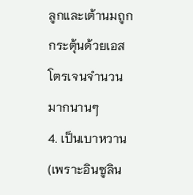ลูกและเต้านมถูกกระตุ้นด้วยเอสโตรเจนจำนวนมากนานๆ
4. เป็นเบาหวาน (เพราะอินซูลิน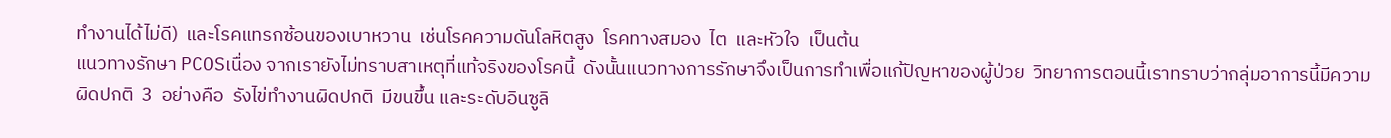ทำงานได้ไม่ดี)  และโรคแทรกซ้อนของเบาหวาน  เช่นโรคความดันโลหิตสูง  โรคทางสมอง  ไต  และหัวใจ  เป็นต้น
แนวทางรักษา PCOSเนื่อง จากเรายังไม่ทราบสาเหตุที่แท้จริงของโรคนี้  ดังนั้นแนวทางการรักษาจึงเป็นการทำเพื่อแก้ปัญหาของผู้ป่วย  วิทยาการตอนนี้เราทราบว่ากลุ่มอาการนี้มีความผิดปกติ  3  อย่างคือ  รังไข่ทำงานผิดปกติ  มีขนขึ้น และระดับอินซูลิ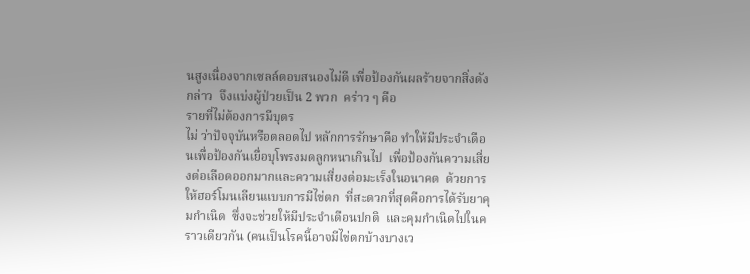นสูงเนื่องจากเซลล์ตอบสนองไม่ดี เพื่อป้องกันผลร้ายจากสิ่งดังกล่าว  จึงแบ่งผู้ป่วยเป็น 2 พวก  คร่าว ๆ คือ
รายที่ไม่ต้องการมีบุตร
ไม่ ว่าปัจจุบันหรือตลอดไป หลักการรักษาคือ ทำให้มีประจำเดือนเพื่อป้องกันเยื่อบุโพรงมดลูกหนาเกินไป  เพื่อป้องกันความเสี่ยงต่อเลือดออกมากและความเสี่ยงต่อมะเร็งในอนาคต  ด้วยการให้ฮอร์โมนเลียนแบบการมีไข่ตก  ที่สะดวกที่สุดคือการได้รับยาคุมกำเนิด  ซึ่งจะช่วยให้มีประจำเดือนปกติ  และคุมกำเนิดไปในคราวเดียวกัน (คนเป็นโรคนี้อาจมีไข่ตกบ้างบางเว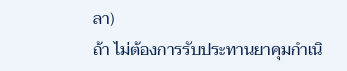ลา)
ถ้า ไม่ต้องการรับประทานยาคุมกำเนิ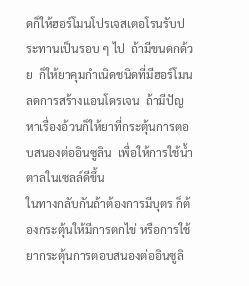ดก็ให้ฮอร์โมนโปรเจสเตอโรนรับประทานเป็นรอบ ๆ ไป  ถ้ามีขนดกด้วย  ก็ให้ยาคุมกำเนิดชนิดที่มีฮอร์โมนลดการสร้างแอนโดรเจน  ถ้ามีปัญหาเรื่องอ้วนก็ให้ยาที่กระตุ้นการตอบสนองต่ออินซูลิน  เพื่อให้การใช้น้ำตาลในเซลล์ดีขึ้น
ในทางกลับกันถ้าต้องการมีบุตร ก็ต้องกระตุ้นให้มีการตกไข่ หรือการใช้ยากระตุ้นการตอบสนองต่ออินซูลิ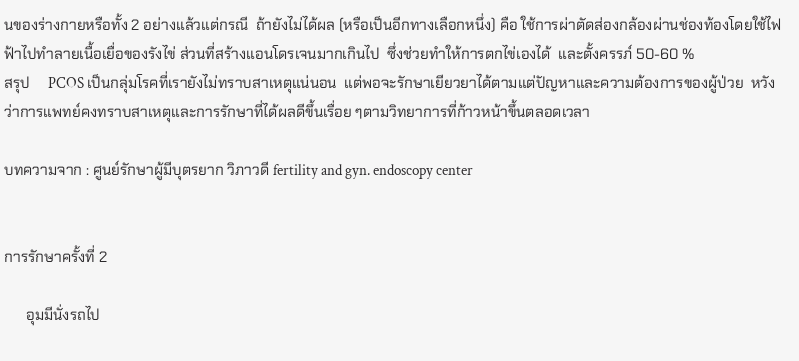นของร่างกายหรือทั้ง 2 อย่างแล้วแต่กรณี  ถ้ายังไม่ได้ผล (หรือเป็นอีกทางเลือกหนึ่ง) คือ ใช้การผ่าตัดส่องกล้องผ่านช่องท้องโดยใช้ไฟฟ้าไปทำลายเนื้อเยื่อของรังไข่ ส่วนที่สร้างแอนโดรเจนมากเกินไป  ซึ่งช่วยทำให้การตกไข่เองได้  และตั้งครรภ์ 50-60 %
สรุป     PCOS เป็นกลุ่มโรคที่เรายังไม่ทราบสาเหตุแน่นอน  แต่พอจะรักษาเยียวยาได้ตามแต่ปัญหาและความต้องการของผู้ป่วย  หวังว่าการแพทย์คงทราบสาเหตุและการรักษาที่ได้ผลดีขึ้นเรื่อย ๆตามวิทยาการที่ก้าวหน้าขึ้นตลอดเวลา

บทความจาก : ศูนย์รักษาผู้มีบุตรยาก วิภาวดี fertility and gyn. endoscopy center


การรักษาครั้งที่ 2

      อุมมีนั่งรถไป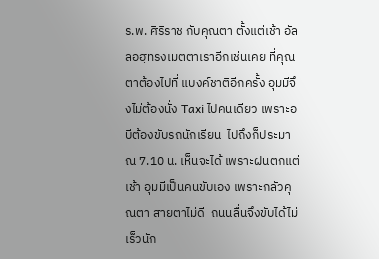ร.พ. ศิริราช กับคุณตา ตั้งแต่เช้า อัลลอฮฺทรงเมตตาเราอีกเช่นเคย ที่คุณตาต้องไปที่ แบงค์ชาติอีกครั้ง อุมมีจึงไม่ต้องนั่ง Taxi ไปคนเดียว เพราะอบีต้องขับรถนักเรียน  ไปถึงก็ประมาณ 7.10 น. เห็นจะได้ เพราะฝนตกแต่เช้า อุมมีเป็นคนขับเอง เพราะกลัวคุณตา สายตาไม่ดี  ถนนลื่นจึงขับได้ไม่เร็วนัก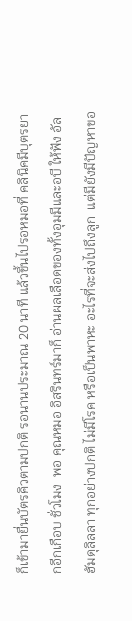ก็เข้ามายื่นบัตรคิวตามปกติ รอนานประมาณ 20 นาที แล้วขึ้นไปรอหมอที่ คลินิคมีบุตรยากอีกเกือบ ชั่วโมง  พอ คุณหมอ อิสรินทร์มาก็ อ่านผลเลือดของทั้งอุมมีและอบี ให้ฟัง อัลฮัมดุลิลลา ทุกอย่างปกติ ไม่มีโรค หรือเป็นพาหะ อะไรที่จะส่งไปถึงลูก  แต่มียังมีปัญหาขอ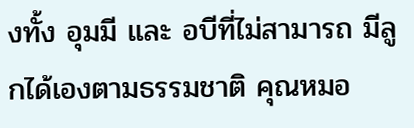งทั้ง อุมมี และ อบีที่ไม่สามารถ มีลูกได้เองตามธรรมชาติ คุณหมอ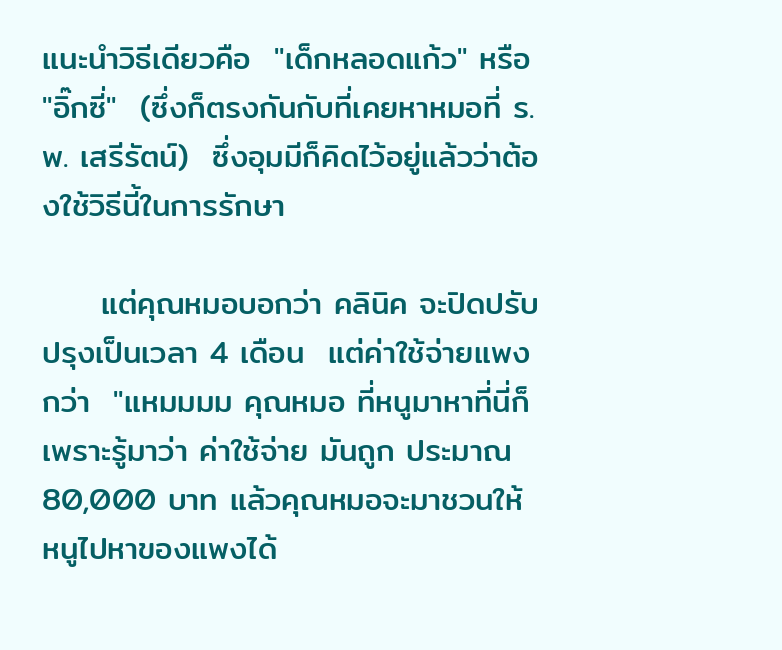แนะนำวิธีเดียวคือ  "เด็กหลอดแก้ว" หรือ "อิ๊กซี่"  (ซึ่งก็ตรงกันกับที่เคยหาหมอที่ ร.พ. เสรีรัตน์)  ซึ่งอุมมีก็คิดไว้อยู่แล้วว่าต้องใช้วิธีนี้ในการรักษา

     แต่คุณหมอบอกว่า คลินิค จะปิดปรับปรุงเป็นเวลา 4 เดือน  แต่ค่าใช้จ่ายแพงกว่า  "แหมมมม คุณหมอ ที่หนูมาหาที่นี่ก็เพราะรู้มาว่า ค่าใช้จ่าย มันถูก ประมาณ 80,000 บาท แล้วคุณหมอจะมาชวนให้หนูไปหาของแพงได้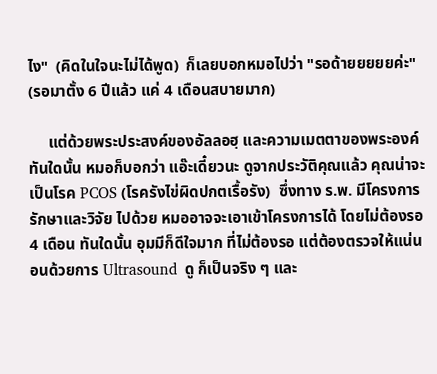ไง"  (คิดในใจนะไม่ได้พูด)  ก็เลยบอกหมอไปว่า "รอด้ายยยยยค่ะ" (รอมาตั้ง 6 ปีแล้ว แค่ 4 เดือนสบายมาก)

     แต่ด้วยพระประสงค์ของอัลลอฮฺ และความเมตตาของพระองค์ ทันใดนั้น หมอก็บอกว่า แอ๊ะเดี๋ยวนะ ดูจากประวัติคุณแล้ว คุณน่าจะเป็นโรค PCOS (โรครังไข่ผิดปกตเรื้อรัง)  ซึ่งทาง ร.พ. มีโครงการรักษาและวิจัย ไปด้วย หมออาจจะเอาเข้าโครงการได้ โดยไม่ต้องรอ 4 เดือน ทันใดนั้น อุมมีก็ดีใจมาก ที่ไม่ต้องรอ แต่ต้องตรวจให้แน่นอนด้วยการ Ultrasound  ดู ก็เป็นจริง ๆ และ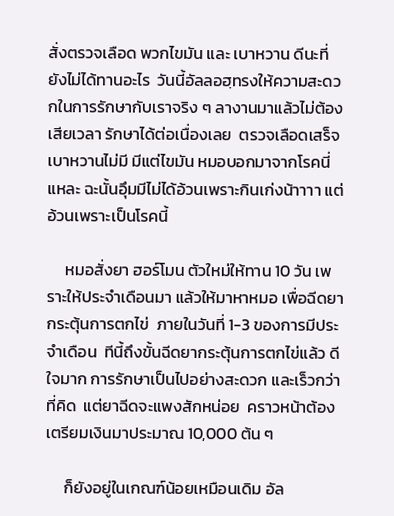สั่งตรวจเลือด พวกไขมัน และ เบาหวาน ดีนะที่ยังไม่ได้ทานอะไร  วันนี้อัลลอฮฺทรงให้ความสะดวกในการรักษากับเราจริง ๆ ลางานมาแล้วไม่ต้องเสียเวลา รักษาได้ต่อเนื่องเลย  ตรวจเลือดเสร็จเบาหวานไม่มี มีแต่ไขมัน หมอบอกมาจากโรคนี่แหละ ฉะนั้นอุึมมีไม่ได้อ้วนเพราะกินเก่งน้าาาา แต่อ้วนเพราะเป็นโรคนี้

     หมอสั่งยา ฮอร์โมน ตัวใหม่ให้ทาน 10 วัน เพราะให้ประจำเดือนมา แล้วให้มาหาหมอ เพื่อฉีดยากระตุ้นการตกไข่  ภายในวันที่ 1-3 ของการมีประจำเดือน  ทีนี้ถึงขั้นฉีดยากระตุ้นการตกไข่แล้ว ดีใจมาก การรักษาเป็นไปอย่างสะดวก และเร็วกว่าที่คิด  แต่ยาฉีดจะแพงสักหน่อย  คราวหน้าต้องเตรียมเงินมาประมาณ 10,000 ต้น ๆ

     ก็ยังอยู่ในเกณฑ์น้อยเหมือนเดิม อัล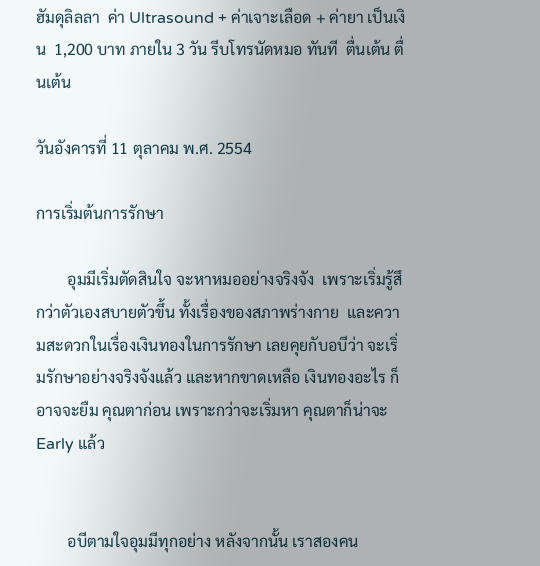ฮัมดุลิลลา  ค่า Ultrasound + ค่าเจาะเลือด + ค่ายา เป็นเงิน  1,200 บาท ภายใน 3 วัน รีบโทรนัดหมอ ทันที  ตื่นเต้น ตื่นเต้น

วันอังคารที่ 11 ตุลาคม พ.ศ. 2554

การเริ่มต้นการรักษา

        อุมมีเริ่มตัดสินใจ จะหาหมออย่างจริงจัง  เพราะเริ่มรู้สึกว่าตัวเองสบายตัวขึ้น ทั้งเรื่องของสภาพร่างกาย  และความสะดวกในเรื่องเงินทองในการรักษา เลยคุยกับอบีว่า จะเริ่มรักษาอย่างจริงจังแล้ว และหากขาดเหลือ เงินทองอะไร ก็อาจจะยืม คุณตาก่อน เพราะกว่าจะเริ่มหา คุณตาก็น่าจะ Early แล้ว


        อบีตามใจอุมมีทุกอย่าง หลังจากนั้น เราสองคน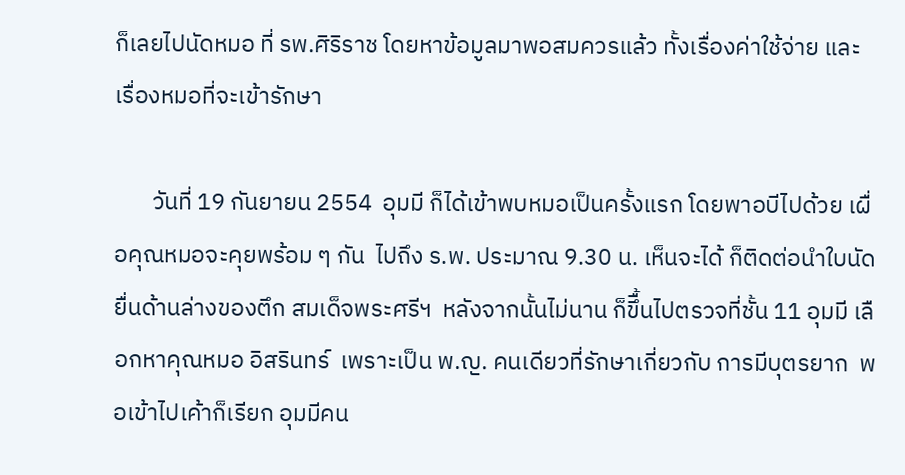ก็เลยไปนัดหมอ ที่ รพ.ศิริราช โดยหาข้อมูลมาพอสมควรแล้ว ทั้งเรื่องค่าใช้จ่าย และเรื่องหมอที่จะเข้ารักษา

       วันที่ 19 กันยายน 2554  อุมมี ก็ได้เข้าพบหมอเป็นครั้งแรก โดยพาอบีไปด้วย เผื่อคุณหมอจะคุยพร้อม ๆ กัน  ไปถึง ร.พ. ประมาณ 9.30 น. เห็นจะได้ ก็ติดต่อนำใบนัดยื่นด้านล่างของตึก สมเด็จพระศรีฯ  หลังจากนั้นไม่นาน ก็ขึื้นไปตรวจที่ชั้น 11 อุมมี เลือกหาคุณหมอ อิสรินทร์  เพราะเป็น พ.ญ. คนเดียวที่รักษาเกี่ยวกับ การมีบุตรยาก  พอเข้าไปเค้าก็เรียก อุมมีคน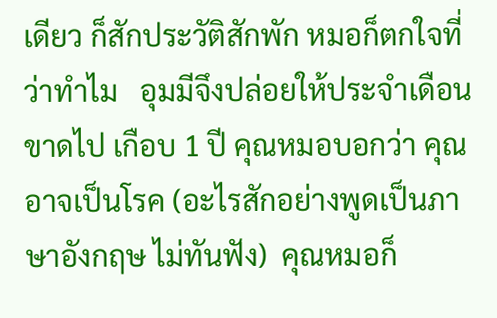เดียว ก็สักประวัติสักพัก หมอก็ตกใจที่ว่าทำไม   อุมมีจึงปล่อยให้ประจำเดือนขาดไป เกือบ 1 ปี คุณหมอบอกว่า คุณอาจเป็นโรค (อะไรสักอย่างพูดเป็นภาษาอังกฤษ ไม่ทันฟัง)  คุณหมอก็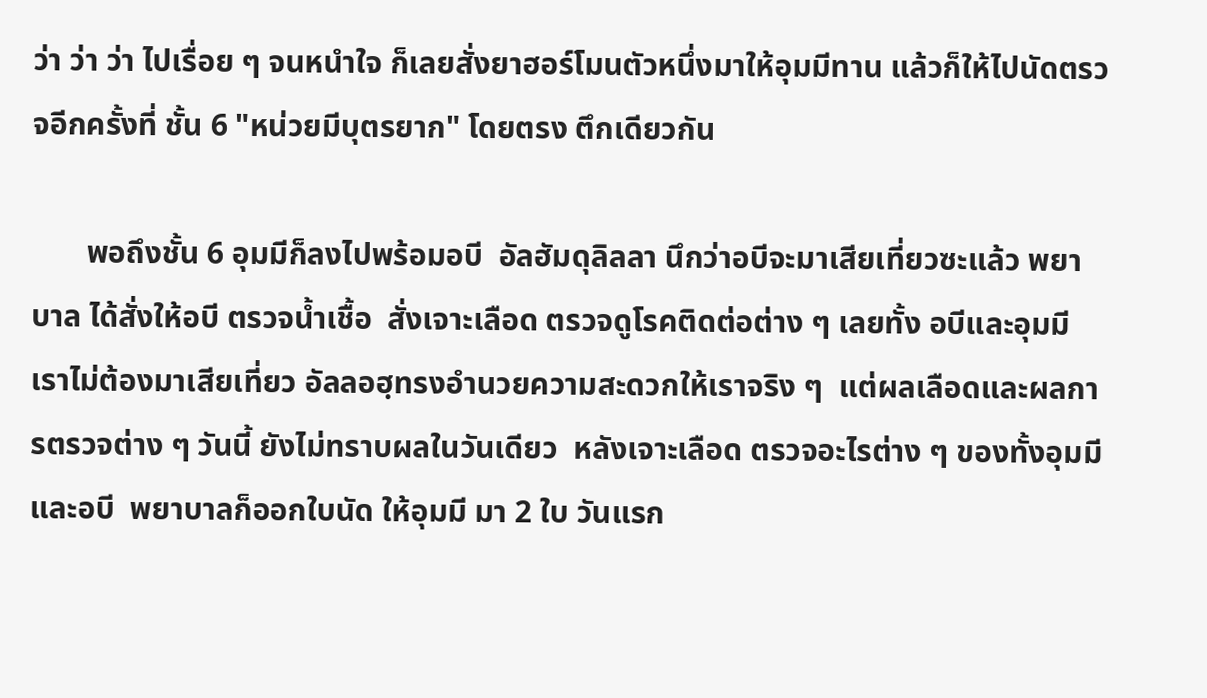ว่า ว่า ว่า ไปเรื่อย ๆ จนหนำใจ ก็เลยสั่งยาฮอร์โมนตัวหนึ่งมาให้อุมมีทาน แล้วก็ให้ไปนัดตรวจอีกครั้งที่ ชั้น 6 "หน่วยมีบุตรยาก" โดยตรง ตึกเดียวกัน

       พอถึงชั้น 6 อุมมีก็ลงไปพร้อมอบี  อัลฮัมดุลิลลา นึกว่าอบีจะมาเสียเที่ยวซะแล้ว พยาบาล ได้สั่งให้อบี ตรวจน้ำเชื้อ  สั่งเจาะเลือด ตรวจดูโรคติดต่อต่าง ๆ เลยทั้ง อบีและอุมมี  เราไม่ต้องมาเสียเที่ยว อัลลอฮฺทรงอำนวยความสะดวกให้เราจริง ๆ  แต่ผลเลือดและผลการตรวจต่าง ๆ วันนี้ ยังไม่ทราบผลในวันเดียว  หลังเจาะเลือด ตรวจอะไรต่าง ๆ ของทั้งอุมมีและอบี  พยาบาลก็ออกใบนัด ให้อุมมี มา 2 ใบ วันแรก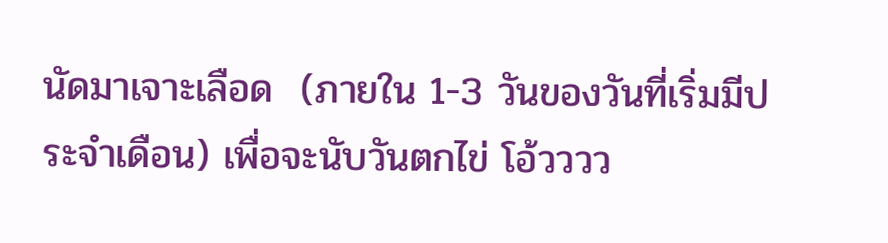นัดมาเจาะเลือด  (ภายใน 1-3 วันของวันที่เริ่มมีประจำเดือน) เพื่อจะนับวันตกไข่ โอ้วววว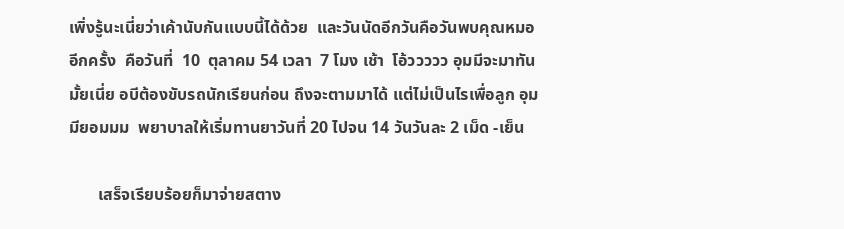เพิ่งรู้นะเนี่ยว่าเค้านับกันแบบนี้ได้ด้วย  และวันนัดอีกวันคือวันพบคุณหมออีกครั้ง  คือวันที่  10  ตุลาคม 54 เวลา  7 โมง เช้า  โอ้ววววว อุมมีจะมาทันมั้ยเนี่ย อบีต้องขับรถนักเรียนก่อน ถึงจะตามมาได้ แต่ไม่เป็นไรเพื่อลูก อุมมียอมมม  พยาบาลให้เริ่มทานยาวันที่ 20 ไปจน 14 วันวันละ 2 เม็ด -เย็น

       เสร็จเรียบร้อยก็มาจ่ายสตาง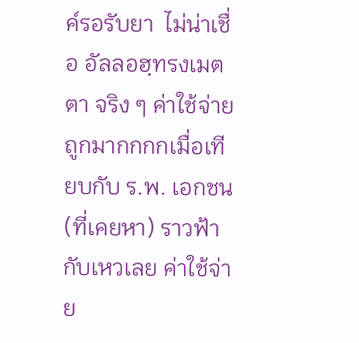ค์รอรับยา  ไม่น่าเชื่อ อัลลอฮฺทรงเมตตา จริง ๆ ค่าใช้จ่ายถูกมากกกกเมื่อเทียบกับ ร.พ. เอกชน (ที่เคยหา) ราวฟ้ากับเหวเลย ค่าใช้จ่าย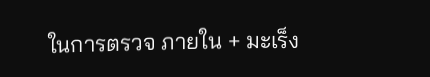ในการตรวจ ภายใน + มะเร็ง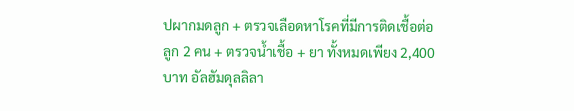ปผากมดลูก + ตรวจเลือดหาโรคที่มีการติดเชื้อต่อลูก 2 คน + ตรวจน้ำเชื้อ + ยา ทั้งหมดเพียง 2,400 บาท อัลฮัมดุลลิลา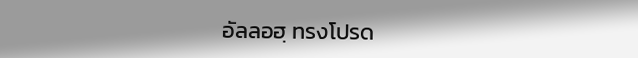อัลลอฮฺ ทรงโปรด